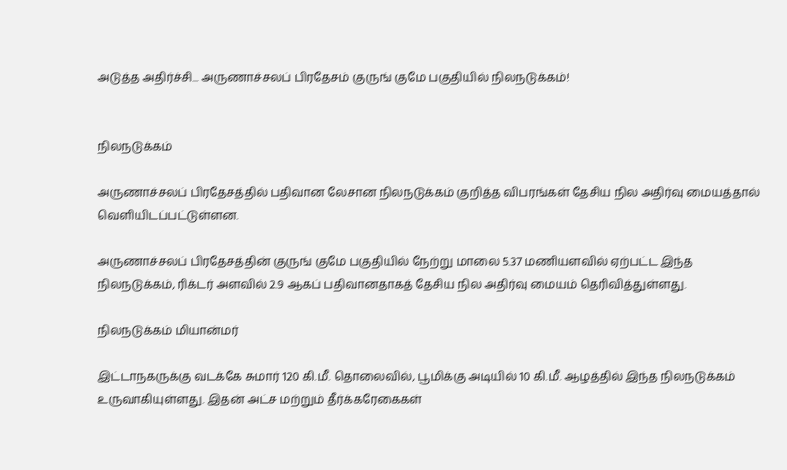அடுத்த அதிர்ச்சி... அருணாச்சலப் பிரதேசம் குருங் குமே பகுதியில் நிலநடுக்கம்!


நிலநடுக்கம்

அருணாச்சலப் பிரதேசத்தில் பதிவான லேசான நிலநடுக்கம் குறித்த விபரங்கள் தேசிய நில அதிர்வு மையத்தால் வெளியிடப்பட்டுள்ளன.

அருணாச்சலப் பிரதேசத்தின் குருங் குமே பகுதியில் நேற்று மாலை 5.37 மணியளவில் ஏற்பட்ட இந்த நிலநடுக்கம், ரிக்டர் அளவில் 2.9 ஆகப் பதிவானதாகத் தேசிய நில அதிர்வு மையம் தெரிவித்துள்ளது.

நிலநடுக்கம் மியான்மர்

இட்டாநகருக்கு வடக்கே சுமார் 120 கி.மீ. தொலைவில், பூமிக்கு அடியில் 10 கி.மீ. ஆழத்தில் இந்த நிலநடுக்கம் உருவாகியுள்ளது. இதன் அட்ச மற்றும் தீர்க்கரேகைகள்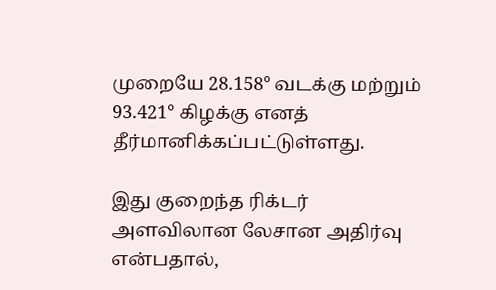முறையே 28.158° வடக்கு மற்றும் 93.421° கிழக்கு எனத் தீர்மானிக்கப்பட்டுள்ளது.

இது குறைந்த ரிக்டர் அளவிலான லேசான அதிர்வு என்பதால்,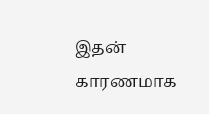இதன் காரணமாக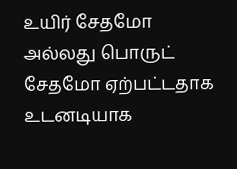உயிர் சேதமோ அல்லது பொருட் சேதமோ ஏற்பட்டதாக உடனடியாக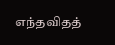எந்தவிதத்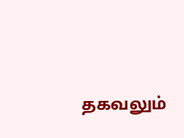தகவலும்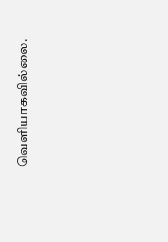வெளியாகவில்லை.